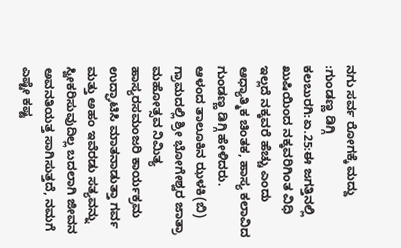ನಗು ಸರ್ವ ರೋಗಕ್ಕೆ ಮದ್ದು :ಗುಂಡಣ್ಣ ಡಿಗ್ಗಿ
ಕಲಬುರಗಿ:ಏ.25:ಈ ಜಗತ್ತಿನಲ್ಲಿ ಖುಷಿಯಿಂದ ನಕ್ಕವರಿಗಿಂತ ವಿಧಿ ಇಲ್ಲದೆ ನಕ್ಕವರೆ ಹೆಚ್ಚು ಎಂದು ಆಧ್ಯಾತ್ಮಿಕ ಚಿಂತಕ, ಹಾಸ್ಯ ಕಲಾವಿದ ಗುಂಡಣ್ಣ ಡಿಗ್ಗಿ ಹೇಳಿದರು.
ಆಳಂದ ತಾಲೂಕಿನ ಝಳಕಿ(ಬಿ) ಗ್ರಾಮದಲ್ಲಿ ಶ್ರೀ ಭೋಗೇಶ್ವರ ಜಾತ್ರಾ ಮಹೋತ್ಸವ ನಿಮಿತ್ಯ ಹಾಸ್ಯರಸಮಂಜರಿ ಕಾರ್ಯಕ್ರಮ ಉದ್ಘಾಟಿಸಿ ಮಾತನಾಡುತ್ತಾ ಗರ್ವ ಮತ್ತು ಅಹಂ ಇವೆರಡು ಸತ್ಯವನ್ನು ಸ್ವೀಕರಿಸುವುದಿಲ್ಲ ಬದಲಾಗಿ ಜೀವನ ಅವನತಿಯತ್ತ ಸಾಗಿಸುತ್ತದೆ, ನಮಗೆ ಎಷ್ಟೇ ಕಷ್ಟ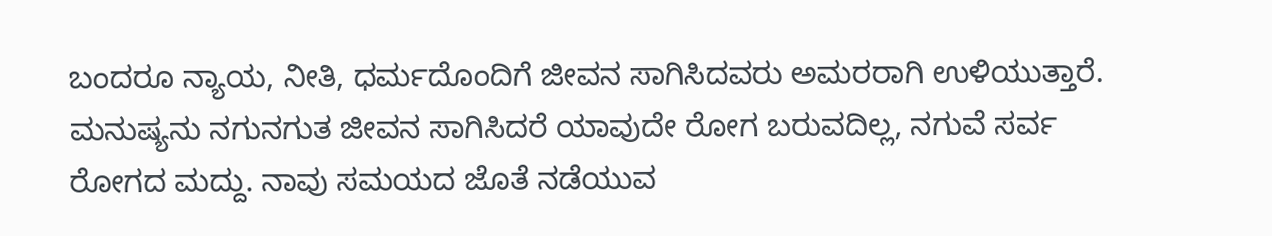ಬಂದರೂ ನ್ಯಾಯ, ನೀತಿ, ಧರ್ಮದೊಂದಿಗೆ ಜೀವನ ಸಾಗಿಸಿದವರು ಅಮರರಾಗಿ ಉಳಿಯುತ್ತಾರೆ. ಮನುಷ್ಯನು ನಗುನಗುತ ಜೀವನ ಸಾಗಿಸಿದರೆ ಯಾವುದೇ ರೋಗ ಬರುವದಿಲ್ಲ, ನಗುವೆ ಸರ್ವ ರೋಗದ ಮದ್ದು. ನಾವು ಸಮಯದ ಜೊತೆ ನಡೆಯುವ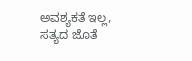ಅವಶ್ಯಕತೆ ಇಲ್ಲ, ಸತ್ಯದ ಜೊತೆ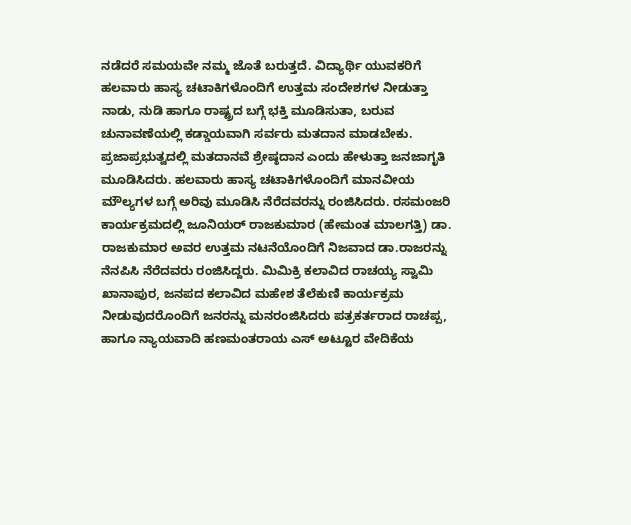ನಡೆದರೆ ಸಮಯವೇ ನಮ್ಮ ಜೊತೆ ಬರುತ್ತದೆ. ವಿದ್ಯಾರ್ಥಿ ಯುವಕರಿಗೆ ಹಲವಾರು ಹಾಸ್ಯ ಚಟಾಕಿಗಳೊಂದಿಗೆ ಉತ್ತಮ ಸಂದೇಶಗಳ ನೀಡುತ್ತಾ ನಾಡು, ನುಡಿ ಹಾಗೂ ರಾಷ್ಟ್ರದ ಬಗ್ಗೆ ಭಕ್ತಿ ಮೂಡಿಸುತಾ, ಬರುವ ಚುನಾವಣೆಯಲ್ಲಿ ಕಡ್ಡಾಯವಾಗಿ ಸರ್ವರು ಮತದಾನ ಮಾಡಬೇಕು. ಪ್ರಜಾಪ್ರಭುತ್ವದಲ್ಲಿ ಮತದಾನವೆ ಶ್ರೇಷ್ಠದಾನ ಎಂದು ಹೇಳುತ್ತಾ ಜನಜಾಗೃತಿ ಮೂಡಿಸಿದರು. ಹಲವಾರು ಹಾಸ್ಯ ಚಟಾಕಿಗಳೊಂದಿಗೆ ಮಾನವೀಯ ಮೌಲ್ಯಗಳ ಬಗ್ಗೆ ಅರಿವು ಮೂಡಿಸಿ ನೆರೆದವರನ್ನು ರಂಜಿಸಿದರು. ರಸಮಂಜರಿ ಕಾರ್ಯಕ್ರಮದಲ್ಲಿ ಜೂನಿಯರ್ ರಾಜಕುಮಾರ (ಹೇಮಂತ ಮಾಲಗತ್ತಿ) ಡಾ. ರಾಜಕುಮಾರ ಅವರ ಉತ್ತಮ ನಟನೆಯೊಂದಿಗೆ ನಿಜವಾದ ಡಾ.ರಾಜರನ್ನು ನೆನಪಿಸಿ ನೆರೆದವರು ರಂಜಿಸಿದ್ದರು. ಮಿಮಿಕ್ರಿ ಕಲಾವಿದ ರಾಚಯ್ಯ ಸ್ವಾಮಿ ಖಾನಾಪುರ, ಜನಪದ ಕಲಾವಿದ ಮಹೇಶ ತೆಲೆಕುಣಿ ಕಾರ್ಯಕ್ರಮ ನೀಡುವುದರೊಂದಿಗೆ ಜನರನ್ನು ಮನರಂಜಿಸಿದರು ಪತ್ರಕರ್ತರಾದ ರಾಚಪ್ಪ, ಹಾಗೂ ನ್ಯಾಯವಾದಿ ಹಣಮಂತರಾಯ ಎಸ್ ಅಟ್ಟೂರ ವೇದಿಕೆಯ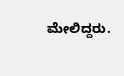ಮೇಲಿದ್ದರು.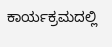ಕಾರ್ಯಕ್ರಮದಲ್ಲಿ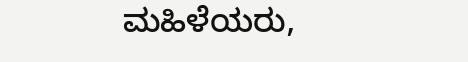ಮಹಿಳೆಯರು,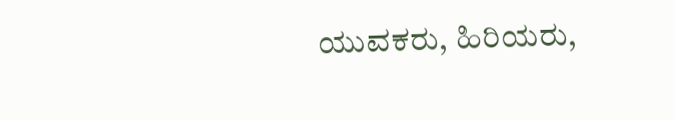ಯುವಕರು, ಹಿರಿಯರು,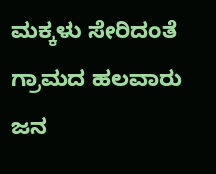ಮಕ್ಕಳು ಸೇರಿದಂತೆ ಗ್ರಾಮದ ಹಲವಾರು ಜನ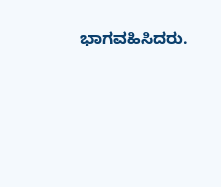ಭಾಗವಹಿಸಿದರು.